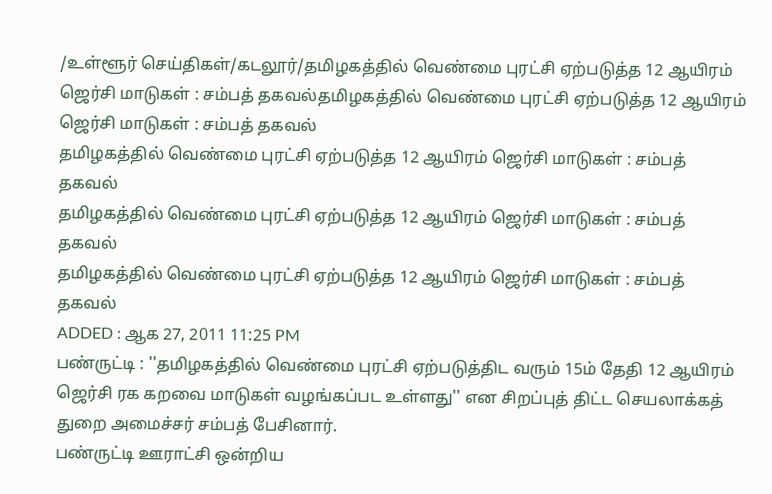/உள்ளூர் செய்திகள்/கடலூர்/தமிழகத்தில் வெண்மை புரட்சி ஏற்படுத்த 12 ஆயிரம் ஜெர்சி மாடுகள் : சம்பத் தகவல்தமிழகத்தில் வெண்மை புரட்சி ஏற்படுத்த 12 ஆயிரம் ஜெர்சி மாடுகள் : சம்பத் தகவல்
தமிழகத்தில் வெண்மை புரட்சி ஏற்படுத்த 12 ஆயிரம் ஜெர்சி மாடுகள் : சம்பத் தகவல்
தமிழகத்தில் வெண்மை புரட்சி ஏற்படுத்த 12 ஆயிரம் ஜெர்சி மாடுகள் : சம்பத் தகவல்
தமிழகத்தில் வெண்மை புரட்சி ஏற்படுத்த 12 ஆயிரம் ஜெர்சி மாடுகள் : சம்பத் தகவல்
ADDED : ஆக 27, 2011 11:25 PM
பண்ருட்டி : ''தமிழகத்தில் வெண்மை புரட்சி ஏற்படுத்திட வரும் 15ம் தேதி 12 ஆயிரம் ஜெர்சி ரக கறவை மாடுகள் வழங்கப்பட உள்ளது'' என சிறப்புத் திட்ட செயலாக்கத் துறை அமைச்சர் சம்பத் பேசினார்.
பண்ருட்டி ஊராட்சி ஒன்றிய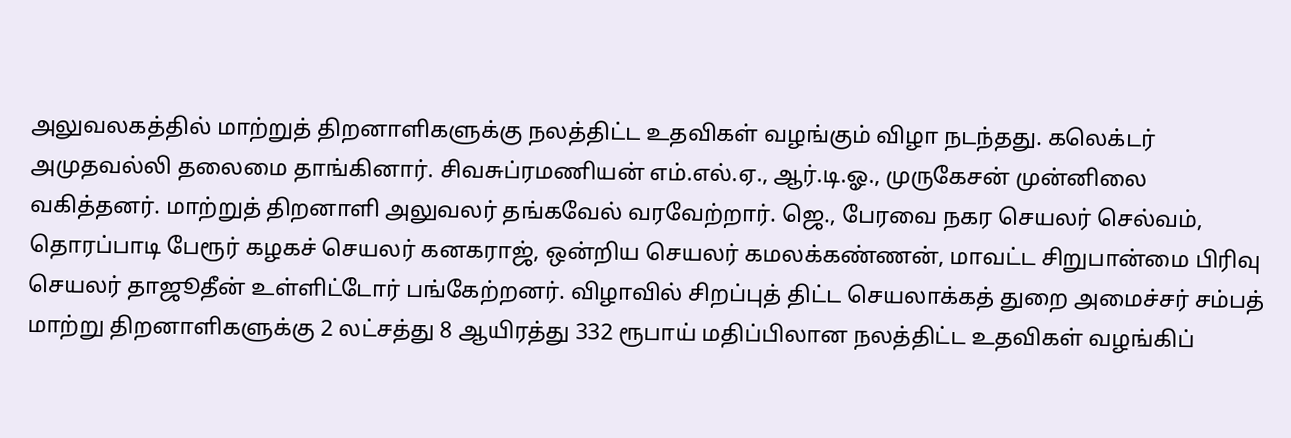அலுவலகத்தில் மாற்றுத் திறனாளிகளுக்கு நலத்திட்ட உதவிகள் வழங்கும் விழா நடந்தது. கலெக்டர் அமுதவல்லி தலைமை தாங்கினார். சிவசுப்ரமணியன் எம்.எல்.ஏ., ஆர்.டி.ஓ., முருகேசன் முன்னிலை வகித்தனர். மாற்றுத் திறனாளி அலுவலர் தங்கவேல் வரவேற்றார். ஜெ., பேரவை நகர செயலர் செல்வம், தொரப்பாடி பேரூர் கழகச் செயலர் கனகராஜ், ஒன்றிய செயலர் கமலக்கண்ணன், மாவட்ட சிறுபான்மை பிரிவு செயலர் தாஜூதீன் உள்ளிட்டோர் பங்கேற்றனர். விழாவில் சிறப்புத் திட்ட செயலாக்கத் துறை அமைச்சர் சம்பத் மாற்று திறனாளிகளுக்கு 2 லட்சத்து 8 ஆயிரத்து 332 ரூபாய் மதிப்பிலான நலத்திட்ட உதவிகள் வழங்கிப்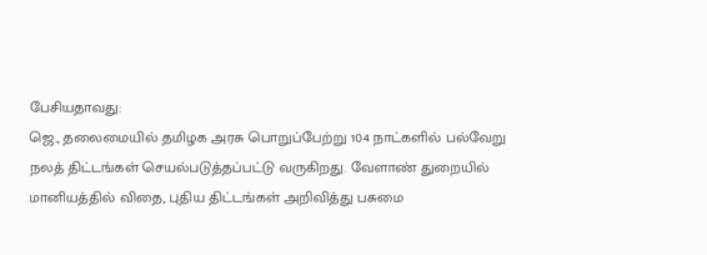பேசியதாவது:
ஜெ., தலைமையில் தமிழக அரசு பொறுப்பேற்று 104 நாட்களில் பல்வேறு நலத் திட்டங்கள் செயல்படுத்தப்பட்டு வருகிறது. வேளாண் துறையில் மானியத்தில் விதை, புதிய திட்டங்கள் அறிவித்து பசுமை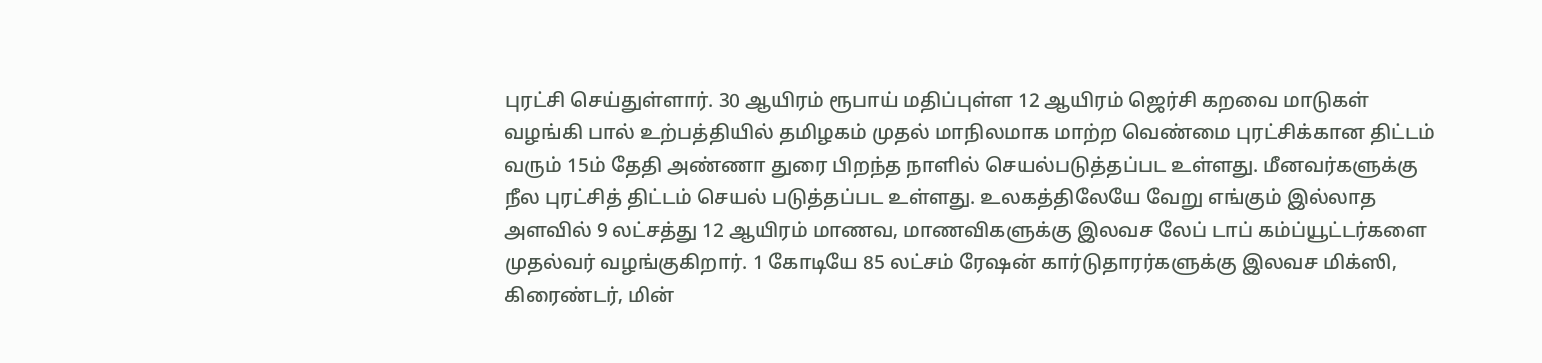புரட்சி செய்துள்ளார். 30 ஆயிரம் ரூபாய் மதிப்புள்ள 12 ஆயிரம் ஜெர்சி கறவை மாடுகள் வழங்கி பால் உற்பத்தியில் தமிழகம் முதல் மாநிலமாக மாற்ற வெண்மை புரட்சிக்கான திட்டம் வரும் 15ம் தேதி அண்ணா துரை பிறந்த நாளில் செயல்படுத்தப்பட உள்ளது. மீனவர்களுக்கு நீல புரட்சித் திட்டம் செயல் படுத்தப்பட உள்ளது. உலகத்திலேயே வேறு எங்கும் இல்லாத அளவில் 9 லட்சத்து 12 ஆயிரம் மாணவ, மாணவிகளுக்கு இலவச லேப் டாப் கம்ப்யூட்டர்களை முதல்வர் வழங்குகிறார். 1 கோடியே 85 லட்சம் ரேஷன் கார்டுதாரர்களுக்கு இலவச மிக்ஸி, கிரைண்டர், மின்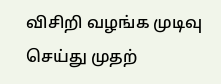விசிறி வழங்க முடிவு செய்து முதற்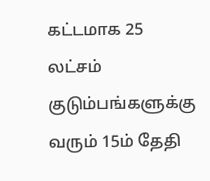கட்டமாக 25 லட்சம் குடும்பங்களுக்கு வரும் 15ம் தேதி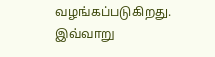வழங்கப்படுகிறது. இவ்வாறு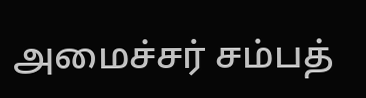அமைச்சர் சம்பத்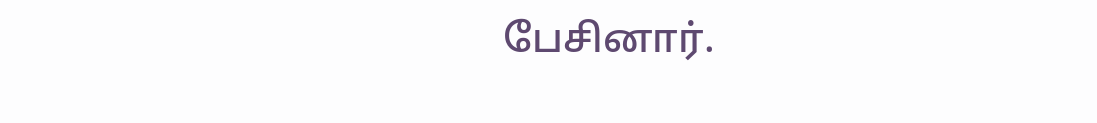பேசினார்.